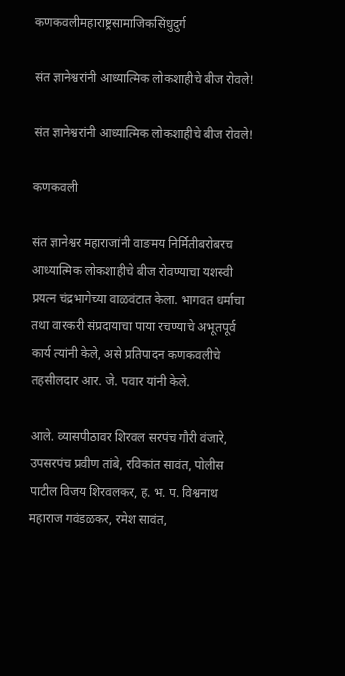कणकवलीमहाराष्ट्रसामाजिकसिंधुदुर्ग

संत ज्ञानेश्वरांनी आध्यात्मिक लोकशाहीचे बीज रोवले!

संत ज्ञानेश्वरांनी आध्यात्मिक लोकशाहीचे बीज रोवले!

कणकवली

संत ज्ञानेश्वर महाराजांनी वाङमय निर्मितीबरोबरच आध्यात्मिक लोकशाहीचे बीज रोवण्याचा यशस्वी प्रयत्न चंद्रभागेच्या वाळवंटात केला. भागवत धर्माचा तथा वारकरी संप्रदायाचा पाया रचण्याचे अभूतपूर्व कार्य त्यांनी केले, असे प्रतिपादन कणकवलीचे तहसीलदार आर. जे. पवार यांनी केले.

आले. व्यासपीठावर शिरवल सरपंच गौरी वंजारे, उपसरपंच प्रवीण तांबे, रविकांत सावंत, पोलीस पाटील विजय शिरवलकर, ह. भ. प. विश्वनाथ महाराज गवंडळकर, रमेश सावंत,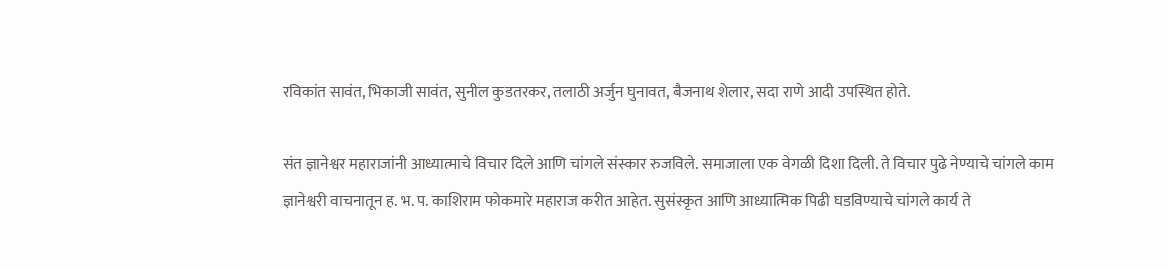रविकांत सावंत, भिकाजी सावंत, सुनील कुडतरकर, तलाठी अर्जुन घुनावत, बैजनाथ शेलार, सदा राणे आदी उपस्थित होते.

संत ज्ञानेश्वर महाराजांनी आध्यात्माचे विचार दिले आणि चांगले संस्कार रुजविले. समाजाला एक वेगळी दिशा दिली. ते विचार पुढे नेण्याचे चांगले काम ज्ञानेश्वरी वाचनातून ह. भ. प. काशिराम फोकमारे महाराज करीत आहेत. सुसंस्कृत आणि आध्यात्मिक पिढी घडविण्याचे चांगले कार्य ते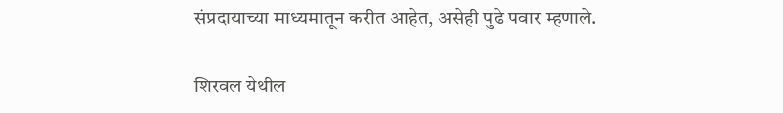संप्रदायाच्या माध्यमातून करीत आहेत, असेही पुढे पवार म्हणाले.

शिरवल येथील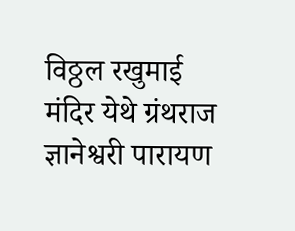विठ्ठल रखुमाई मंदिर येथे ग्रंथराज ज्ञानेश्वरी पारायण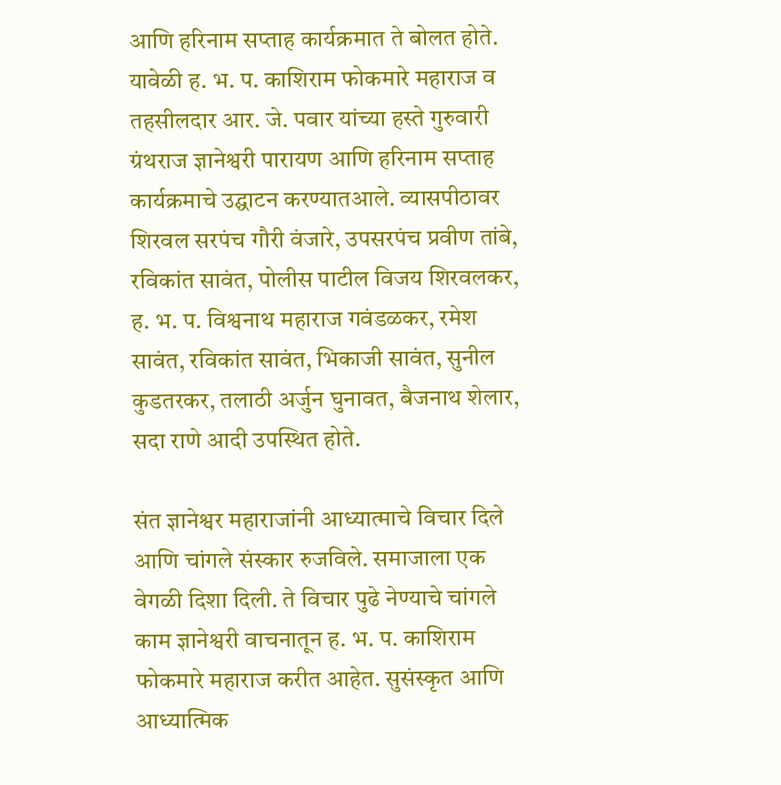आणि हरिनाम सप्ताह कार्यक्रमात ते बोलत होते. यावेळी ह. भ. प. काशिराम फोकमारे महाराज व तहसीलदार आर. जे. पवार यांच्या हस्ते गुरुवारी ग्रंथराज ज्ञानेश्वरी पारायण आणि हरिनाम सप्ताह कार्यक्रमाचे उद्घाटन करण्यातआले. व्यासपीठावर शिरवल सरपंच गौरी वंजारे, उपसरपंच प्रवीण तांबे, रविकांत सावंत, पोलीस पाटील विजय शिरवलकर, ह. भ. प. विश्वनाथ महाराज गवंडळकर, रमेश सावंत, रविकांत सावंत, भिकाजी सावंत, सुनील कुडतरकर, तलाठी अर्जुन घुनावत, बैजनाथ शेलार, सदा राणे आदी उपस्थित होते.

संत ज्ञानेश्वर महाराजांनी आध्यात्माचे विचार दिले आणि चांगले संस्कार रुजविले. समाजाला एक वेगळी दिशा दिली. ते विचार पुढे नेण्याचे चांगले काम ज्ञानेश्वरी वाचनातून ह. भ. प. काशिराम फोकमारे महाराज करीत आहेत. सुसंस्कृत आणि आध्यात्मिक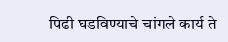पिढी घडविण्याचे चांगले कार्य ते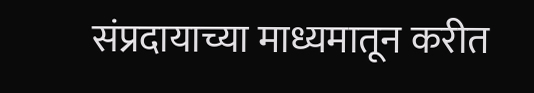संप्रदायाच्या माध्यमातून करीत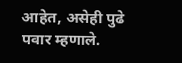आहेत, असेही पुढे पवार म्हणाले.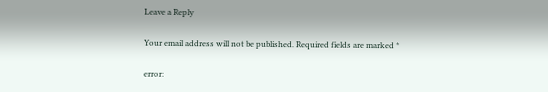Leave a Reply

Your email address will not be published. Required fields are marked *

error: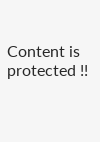Content is protected !!